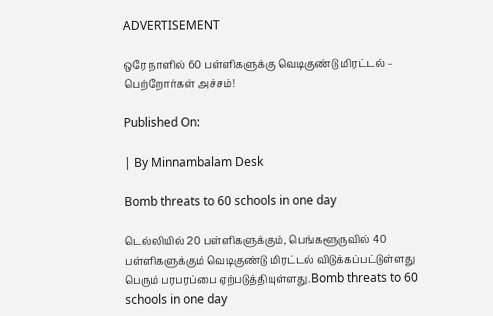ADVERTISEMENT

ஒரே நாளில் 60 பள்ளிகளுக்கு வெடிகுண்டு மிரட்டல் – பெற்றோர்கள் அச்சம்!

Published On:

| By Minnambalam Desk

Bomb threats to 60 schools in one day

டெல்லியில் 20 பள்ளிகளுக்கும், பெங்களூருவில் 40 பள்ளிகளுக்கும் வெடிகுண்டு மிரட்டல் விடுக்கப்பட்டுள்ளது பெரும் பரபரப்பை ஏற்படுத்தியுள்ளது.Bomb threats to 60 schools in one day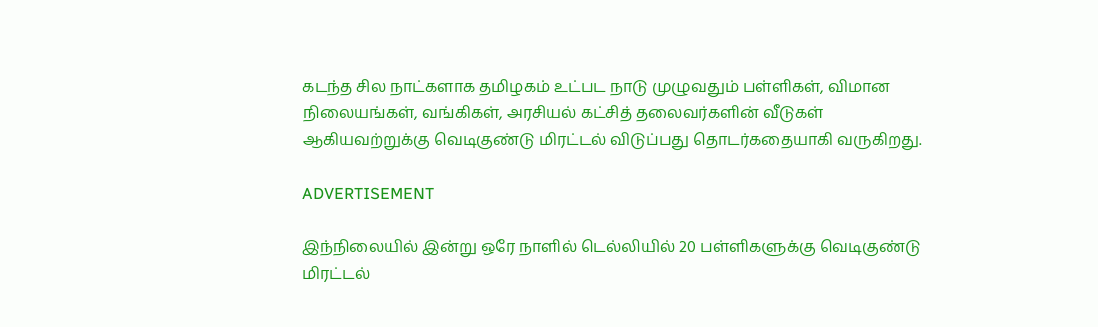கடந்த சில நாட்களாக தமிழகம் உட்பட நாடு முழுவதும் பள்ளிகள், விமான நிலையங்கள், வங்கிகள், அரசியல் கட்சித் தலைவர்களின் வீடுகள் ஆகியவற்றுக்கு வெடிகுண்டு மிரட்டல் விடுப்பது தொடர்கதையாகி வருகிறது.

ADVERTISEMENT

இந்நிலையில் இன்று ஒரே நாளில் டெல்லியில் 20 பள்ளிகளுக்கு வெடிகுண்டு மிரட்டல்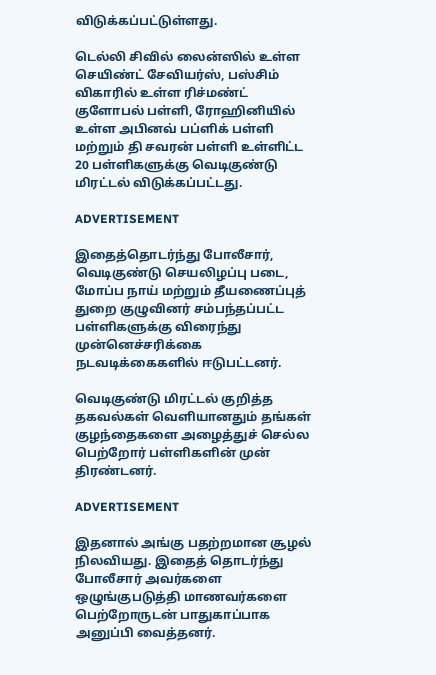விடுக்கப்பட்டுள்ளது.

டெல்லி சிவில் லைன்ஸில் உள்ள செயிண்ட் சேவியர்ஸ், பஸ்சிம் விகாரில் உள்ள ரிச்மண்ட் குளோபல் பள்ளி, ரோஹினியில் உள்ள அபினவ் பப்ளிக் பள்ளி மற்றும் தி சவரன் பள்ளி உள்ளிட்ட 20 பள்ளிகளுக்கு வெடிகுண்டு மிரட்டல் விடுக்கப்பட்டது.

ADVERTISEMENT

இதைத்தொடர்ந்து போலீசார், வெடிகுண்டு செயலிழப்பு படை, மோப்ப நாய் மற்றும் தீயணைப்புத் துறை குழுவினர் சம்பந்தப்பட்ட பள்ளிகளுக்கு விரைந்து முன்னெச்சரிக்கை நடவடிக்கைகளில் ஈடுபட்டனர்.

வெடிகுண்டு மிரட்டல் குறித்த தகவல்கள் வெளியானதும் தங்கள் குழந்தைகளை அழைத்துச் செல்ல பெற்றோர் பள்ளிகளின் முன் திரண்டனர்.

ADVERTISEMENT

இதனால் அங்கு பதற்றமான சூழல் நிலவியது. இதைத் தொடர்ந்து போலீசார் அவர்களை ஒழுங்குபடுத்தி மாணவர்களை பெற்றோருடன் பாதுகாப்பாக அனுப்பி வைத்தனர்.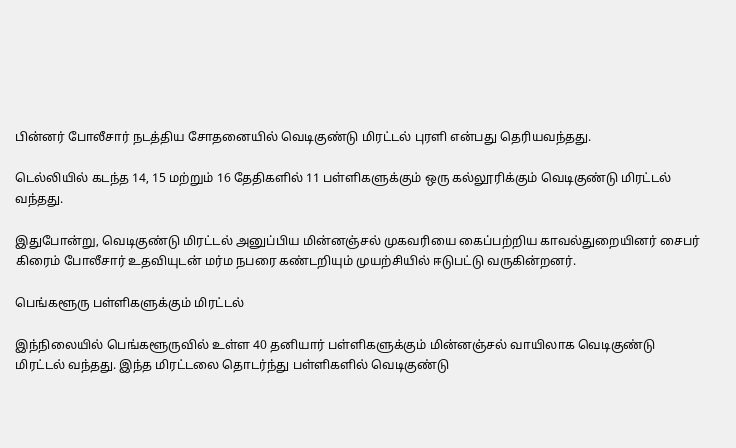பின்னர் போலீசார் நடத்திய சோதனையில் வெடிகுண்டு மிரட்டல் புரளி என்பது தெரியவந்தது.

டெல்லியில் கடந்த 14, 15 மற்றும் 16 தேதிகளில் 11 பள்ளிகளுக்கும் ஒரு கல்லூரிக்கும் வெடிகுண்டு மிரட்டல் வந்தது.

இதுபோன்று, வெடிகுண்டு மிரட்டல் அனுப்பிய மின்னஞ்சல் முகவரியை கைப்பற்றிய காவல்துறையினர் சைபர் கிரைம் போலீசார் உதவியுடன் மர்ம நபரை கண்டறியும் முயற்சியில் ஈடுபட்டு வருகின்றனர்.

பெங்களூரு பள்ளிகளுக்கும் மிரட்டல்

இந்நிலையில் பெங்களூருவில் உள்ள 40 தனியார் பள்ளிகளுக்கும் மின்னஞ்சல் வாயிலாக வெடிகுண்டு மிரட்டல் வந்தது. இந்த மிரட்டலை தொடர்ந்து பள்ளிகளில் வெடிகுண்டு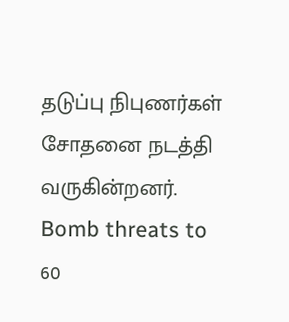தடுப்பு நிபுணர்கள் சோதனை நடத்தி வருகின்றனர். Bomb threats to 60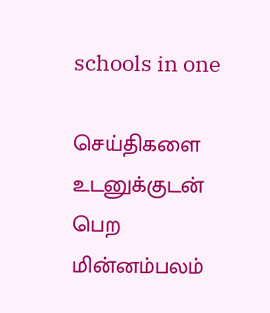schools in one

செய்திகளை உடனுக்குடன் பெற மின்னம்பலம்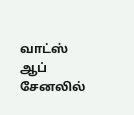வாட்ஸ் ஆப் சேனலில்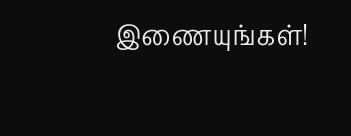இணையுங்கள்!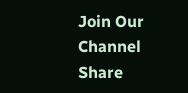Join Our Channel
Share